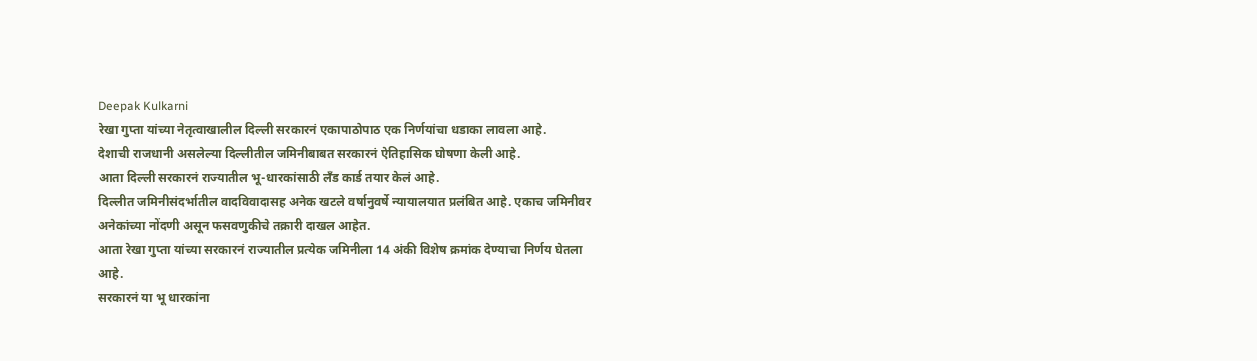Deepak Kulkarni
रेखा गुप्ता यांच्या नेतृत्वाखालील दिल्ली सरकारनं एकापाठोपाठ एक निर्णयांचा धडाका लावला आहे.
देशाची राजधानी असलेल्या दिल्लीतील जमिनीबाबत सरकारनं ऐतिहासिक घोषणा केली आहे.
आता दिल्ली सरकारनं राज्यातील भू-धारकांसाठी लँड कार्ड तयार केलं आहे.
दिल्लीत जमिनीसंदर्भातील वादविवादासह अनेक खटले वर्षानुवर्षे न्यायालयात प्रलंबित आहे. एकाच जमिनीवर अनेकांच्या नोंदणी असून फसवणुकीचे तक्रारी दाखल आहेत.
आता रेखा गुप्ता यांच्या सरकारनं राज्यातील प्रत्येक जमिनीला 14 अंकी विशेष क्रमांक देण्याचा निर्णय घेतला आहे.
सरकारनं या भू धारकांना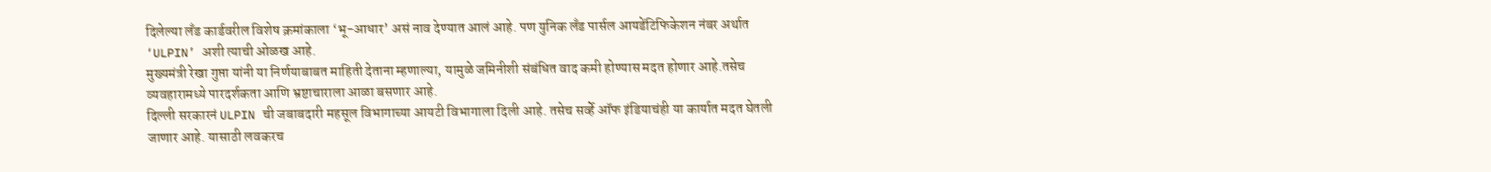दिलेल्या लँड कार्डवरील विशेष क्रमांकाला ‘भू-आधार’ असं नाव देण्यात आलं आहे. पण युनिक लँड पार्सल आयडेंटिफिकेशन नंबर अर्थात ‘ULPIN’ अशी त्याची ओळख आहे.
मुख्यमंत्री रेखा गुप्ता यांनी या निर्णयाबाबत माहिती देताना म्हणाल्या, यामुळे जमिनीशी संबंधित वाद कमी होण्यास मदत होणार आहे.तसेच व्यवहारामध्ये पारदर्शकता आणि भ्रष्टाचाराला आळा बसणार आहे.
दिल्ली सरकारनं ULPIN ची जबाबदारी महसूल विभागाच्या आयटी विभागाला दिली आहे. तसेच सर्व्हे ऑफ इंडियाचंही या कार्यात मदत घेतली जाणार आहे. यासाठी लवकरच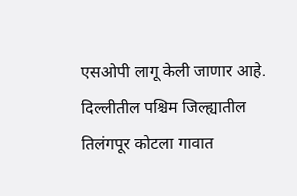एसओपी लागू केली जाणार आहे.
दिल्लीतील पश्चिम जिल्ह्यातील तिलंगपूर कोटला गावात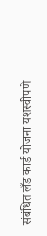संबंधित लँड कार्ड योजना यशस्वीपणे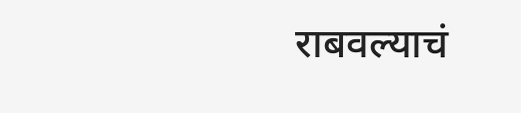राबवल्याचं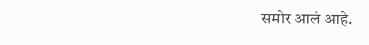समोर आलं आहे.